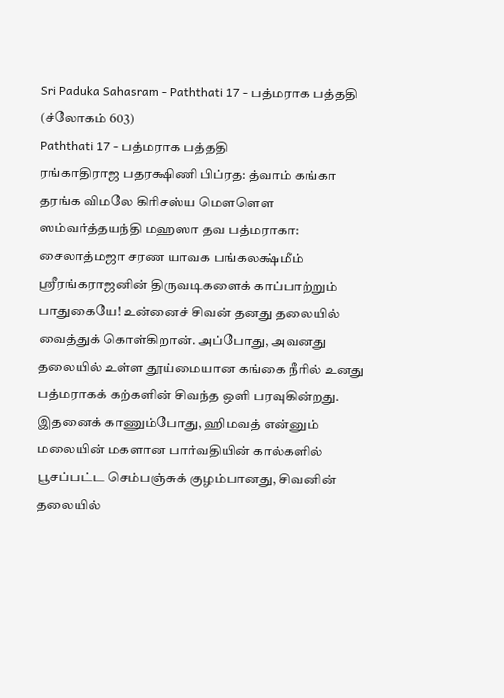Sri Paduka Sahasram - Paththati 17 - பத்மராக பத்ததி (ச்லோகம் 603)
Paththati 17 - பத்மராக பத்ததி
ரங்காதிராஜ பதரக்ஷிணி பிப்ரத: த்வாம் கங்கா தரங்க விமலே கிரிசஸ்ய மௌளௌ ஸம்வர்த்தயந்தி மஹஸா தவ பத்மராகா: சைலாத்மஜா சரண யாவக பங்கலக்ஷ்மீம்
ஸ்ரீரங்கராஜனின் திருவடிகளைக் காப்பாற்றும் பாதுகையே! உன்னைச் சிவன் தனது தலையில் வைத்துக் கொள்கிறான். அப்போது, அவனது தலையில் உள்ள தூய்மையான கங்கை நீரில் உனது பத்மராகக் கற்களின் சிவந்த ஒளி பரவுகின்றது. இதனைக் காணும்போது, ஹிமவத் என்னும் மலையின் மகளான பார்வதியின் கால்களில் பூசப்பட்ட செம்பஞ்சுக் குழம்பானது, சிவனின் தலையில்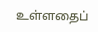உள்ளதைப்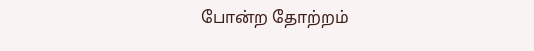போன்ற தோற்றம்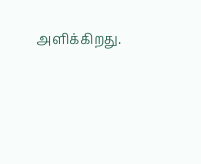அளிக்கிறது.